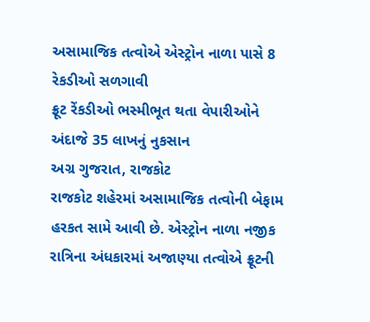અસામાજિક તત્વોએ એસ્ટ્રોન નાળા પાસે 8 રેકડીઓ સળગાવી
ફ્રૂટ રેંકડીઓ ભસ્મીભૂત થતા વેપારીઓને અંદાજે 35 લાખનું નુકસાન
અગ્ર ગુજરાત, રાજકોટ
રાજકોટ શહેરમાં અસામાજિક તત્વોની બેફામ હરકત સામે આવી છે. એસ્ટ્રોન નાળા નજીક રાત્રિના અંધકારમાં અજાણ્યા તત્વોએ ફ્રૂટની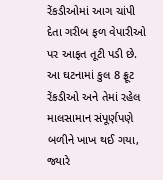રેંકડીઓમાં આગ ચાંપી દેતા ગરીબ ફળ વેપારીઓ પર આફત તૂટી પડી છે. આ ઘટનામાં કુલ 8 ફ્રૂટ રેંકડીઓ અને તેમાં રહેલ માલસામાન સંપૂર્ણપણે બળીને ખાખ થઈ ગયા, જ્યારે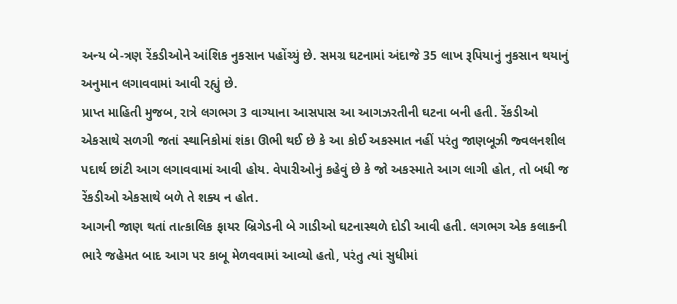અન્ય બે-ત્રણ રેંકડીઓને આંશિક નુકસાન પહોંચ્યું છે. સમગ્ર ઘટનામાં અંદાજે 35 લાખ રૂપિયાનું નુકસાન થયાનું અનુમાન લગાવવામાં આવી રહ્યું છે.
પ્રાપ્ત માહિતી મુજબ, રાત્રે લગભગ 3 વાગ્યાના આસપાસ આ આગઝરતીની ઘટના બની હતી. રેંકડીઓ એકસાથે સળગી જતાં સ્થાનિકોમાં શંકા ઊભી થઈ છે કે આ કોઈ અકસ્માત નહીં પરંતુ જાણબૂઝી જ્વલનશીલ પદાર્થ છાંટી આગ લગાવવામાં આવી હોય. વેપારીઓનું કહેવું છે કે જો અકસ્માતે આગ લાગી હોત, તો બધી જ રેંકડીઓ એકસાથે બળે તે શક્ય ન હોત.
આગની જાણ થતાં તાત્કાલિક ફાયર બ્રિગેડની બે ગાડીઓ ઘટનાસ્થળે દોડી આવી હતી. લગભગ એક કલાકની ભારે જહેમત બાદ આગ પર કાબૂ મેળવવામાં આવ્યો હતો, પરંતુ ત્યાં સુધીમાં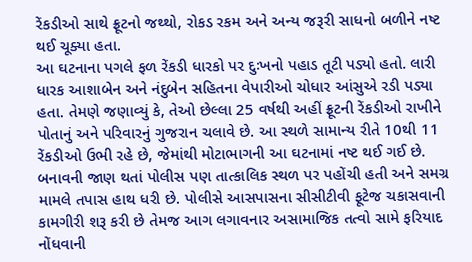રેંકડીઓ સાથે ફ્રૂટનો જથ્થો, રોકડ રકમ અને અન્ય જરૂરી સાધનો બળીને નષ્ટ થઈ ચૂક્યા હતા.
આ ઘટનાના પગલે ફળ રેંકડી ધારકો પર દુઃખનો પહાડ તૂટી પડ્યો હતો. લારી ધારક આશાબેન અને નંદુબેન સહિતના વેપારીઓ ચોધાર આંસુએ રડી પડ્યા હતા. તેમણે જણાવ્યું કે, તેઓ છેલ્લા 25 વર્ષથી અહીં ફ્રૂટની રેંકડીઓ રાખીને પોતાનું અને પરિવારનું ગુજરાન ચલાવે છે. આ સ્થળે સામાન્ય રીતે 10થી 11 રેંકડીઓ ઉભી રહે છે, જેમાંથી મોટાભાગની આ ઘટનામાં નષ્ટ થઈ ગઈ છે.
બનાવની જાણ થતાં પોલીસ પણ તાત્કાલિક સ્થળ પર પહોંચી હતી અને સમગ્ર મામલે તપાસ હાથ ધરી છે. પોલીસે આસપાસના સીસીટીવી ફૂટેજ ચકાસવાની કામગીરી શરૂ કરી છે તેમજ આગ લગાવનાર અસામાજિક તત્વો સામે ફરિયાદ નોંધવાની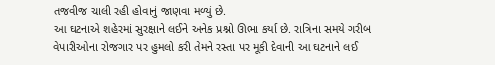તજવીજ ચાલી રહી હોવાનું જાણવા મળ્યું છે.
આ ઘટનાએ શહેરમાં સુરક્ષાને લઈને અનેક પ્રશ્નો ઊભા કર્યા છે. રાત્રિના સમયે ગરીબ વેપારીઓના રોજગાર પર હુમલો કરી તેમને રસ્તા પર મૂકી દેવાની આ ઘટનાને લઈ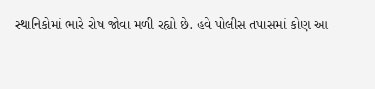સ્થાનિકોમાં ભારે રોષ જોવા મળી રહ્યો છે. હવે પોલીસ તપાસમાં કોણ આ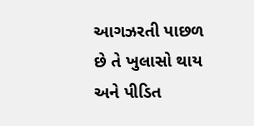આગઝરતી પાછળ છે તે ખુલાસો થાય અને પીડિત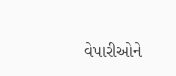વેપારીઓને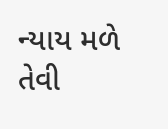ન્યાય મળે તેવી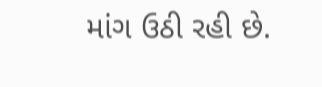માંગ ઉઠી રહી છે.